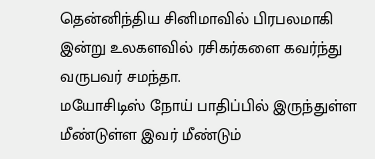தென்னிந்திய சினிமாவில் பிரபலமாகி இன்று உலகளவில் ரசிகர்களை கவர்ந்து வருபவர் சமந்தா.
மயோசிடிஸ் நோய் பாதிப்பில் இருந்துள்ள மீண்டுள்ள இவர் மீண்டும்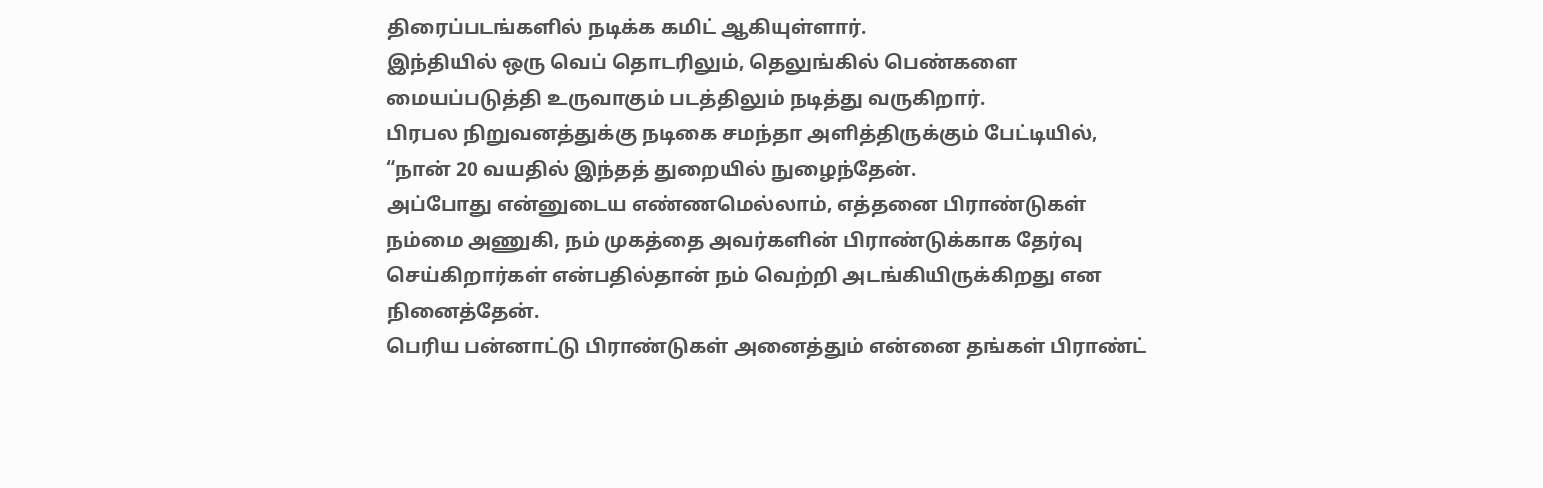திரைப்படங்களில் நடிக்க கமிட் ஆகியுள்ளார்.
இந்தியில் ஒரு வெப் தொடரிலும், தெலுங்கில் பெண்களை மையப்படுத்தி உருவாகும் படத்திலும் நடித்து வருகிறார்.
பிரபல நிறுவனத்துக்கு நடிகை சமந்தா அளித்திருக்கும் பேட்டியில், “நான் 20 வயதில் இந்தத் துறையில் நுழைந்தேன்.
அப்போது என்னுடைய எண்ணமெல்லாம், எத்தனை பிராண்டுகள் நம்மை அணுகி, நம் முகத்தை அவர்களின் பிராண்டுக்காக தேர்வு செய்கிறார்கள் என்பதில்தான் நம் வெற்றி அடங்கியிருக்கிறது என நினைத்தேன்.
பெரிய பன்னாட்டு பிராண்டுகள் அனைத்தும் என்னை தங்கள் பிராண்ட்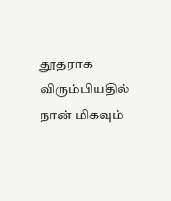தூதராக விரும்பியதில் நான் மிகவும்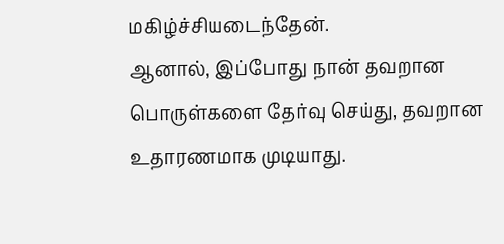மகிழ்ச்சியடைந்தேன்.
ஆனால், இப்போது நான் தவறான பொருள்களை தேர்வு செய்து, தவறான உதாரணமாக முடியாது.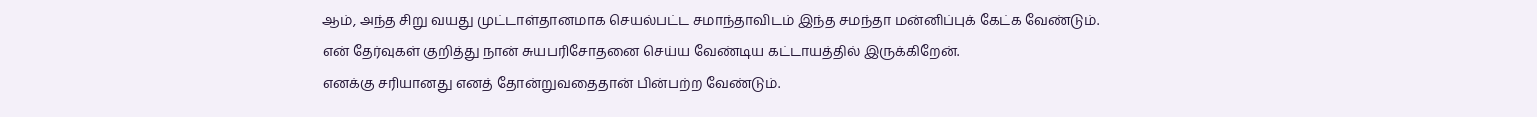ஆம், அந்த சிறு வயது முட்டாள்தானமாக செயல்பட்ட சமாந்தாவிடம் இந்த சமந்தா மன்னிப்புக் கேட்க வேண்டும்.
என் தேர்வுகள் குறித்து நான் சுயபரிசோதனை செய்ய வேண்டிய கட்டாயத்தில் இருக்கிறேன்.
எனக்கு சரியானது எனத் தோன்றுவதைதான் பின்பற்ற வேண்டும்.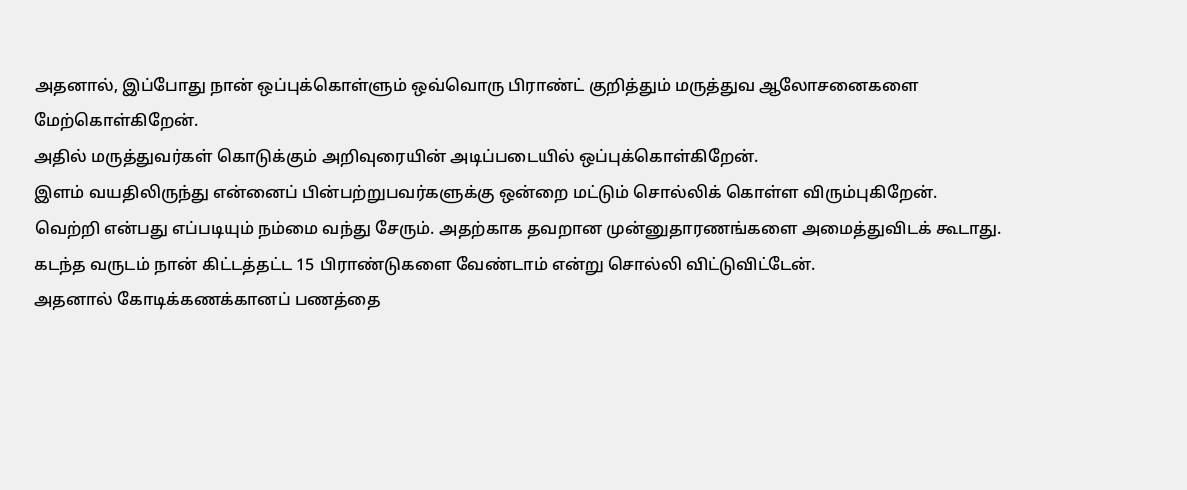அதனால், இப்போது நான் ஒப்புக்கொள்ளும் ஒவ்வொரு பிராண்ட் குறித்தும் மருத்துவ ஆலோசனைகளை மேற்கொள்கிறேன்.
அதில் மருத்துவர்கள் கொடுக்கும் அறிவுரையின் அடிப்படையில் ஒப்புக்கொள்கிறேன்.
இளம் வயதிலிருந்து என்னைப் பின்பற்றுபவர்களுக்கு ஒன்றை மட்டும் சொல்லிக் கொள்ள விரும்புகிறேன்.
வெற்றி என்பது எப்படியும் நம்மை வந்து சேரும். அதற்காக தவறான முன்னுதாரணங்களை அமைத்துவிடக் கூடாது.
கடந்த வருடம் நான் கிட்டத்தட்ட 15 பிராண்டுகளை வேண்டாம் என்று சொல்லி விட்டுவிட்டேன்.
அதனால் கோடிக்கணக்கானப் பணத்தை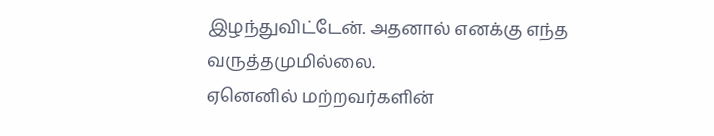இழந்துவிட்டேன். அதனால் எனக்கு எந்த வருத்தமுமில்லை.
ஏனெனில் மற்றவர்களின்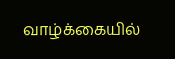வாழ்க்கையில்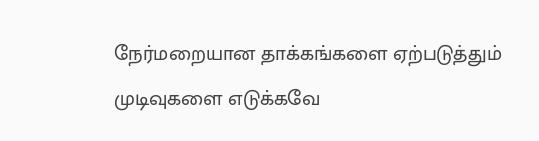நேர்மறையான தாக்கங்களை ஏற்படுத்தும் முடிவுகளை எடுக்கவே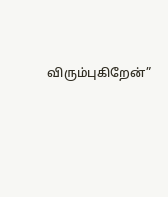விரும்புகிறேன்”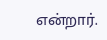என்றார்.